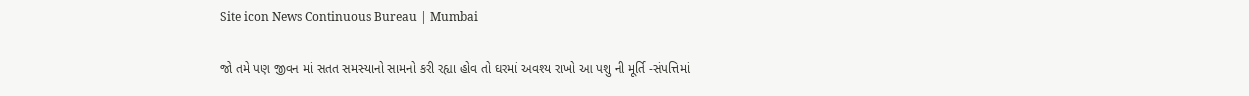Site icon News Continuous Bureau | Mumbai

જો તમે પણ જીવન માં સતત સમસ્યાનો સામનો કરી રહ્યા હોવ તો ઘરમાં અવશ્ય રાખો આ પશુ ની મૂર્તિ -સંપત્તિમાં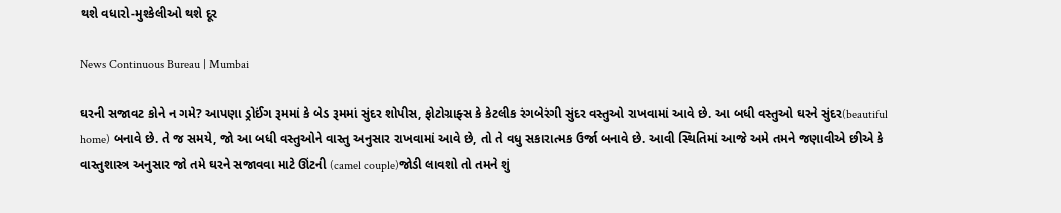થશે વધારો-મુશ્કેલીઓ થશે દૂર

News Continuous Bureau | Mumbai

ઘરની સજાવટ કોને ન ગમે? આપણા ડ્રોઈંગ રૂમમાં કે બેડ રૂમમાં સુંદર શોપીસ, ફોટોગ્રાફ્સ કે કેટલીક રંગબેરંગી સુંદર વસ્તુઓ રાખવામાં આવે છે. આ બધી વસ્તુઓ ઘરને સુંદર(beautiful home) બનાવે છે. તે જ સમયે, જો આ બધી વસ્તુઓને વાસ્તુ અનુસાર રાખવામાં આવે છે, તો તે વધુ સકારાત્મક ઉર્જા બનાવે છે. આવી સ્થિતિમાં આજે અમે તમને જણાવીએ છીએ કે વાસ્તુશાસ્ત્ર અનુસાર જો તમે ઘરને સજાવવા માટે ઊંટની (camel couple)જોડી લાવશો તો તમને શું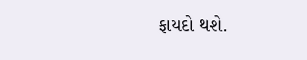ફાયદો થશે.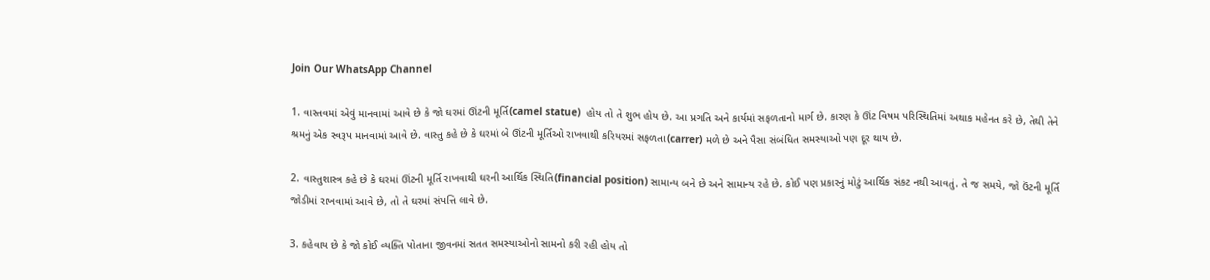Join Our WhatsApp Channel

1. વાસ્તવમાં એવું માનવામાં આવે છે કે જો ઘરમાં ઊંટની મૂર્તિ(camel statue)  હોય તો તે શુભ હોય છે. આ પ્રગતિ અને કાર્યમાં સફળતાનો માર્ગ છે. કારણ કે ઊંટ વિષમ પરિસ્થિતિમાં અથાક મહેનત કરે છે, તેથી તેને શ્રમનું એક સ્વરૂપ માનવામાં આવે છે. વાસ્તુ કહે છે કે ઘરમાં બે ઊંટની મૂર્તિઓ રાખવાથી કરિયરમાં સફળતા(carrer) મળે છે અને પૈસા સંબંધિત સમસ્યાઓ પણ દૂર થાય છે.

2. વાસ્તુશાસ્ત્ર કહે છે કે ઘરમાં ઊંટની મૂર્તિ રાખવાથી ઘરની આર્થિક સ્થિતિ(financial position) સામાન્ય બને છે અને સામાન્ય રહે છે. કોઈ પણ પ્રકારનું મોટું આર્થિક સંકટ નથી આવતું. તે જ સમયે, જો ઉંટની મૂર્તિ જોડીમાં રાખવામાં આવે છે, તો તે ઘરમાં સંપત્તિ લાવે છે.

3. કહેવાય છે કે જો કોઈ વ્યક્તિ પોતાના જીવનમાં સતત સમસ્યાઓનો સામનો કરી રહી હોય તો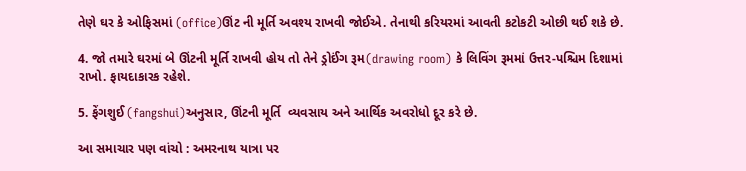તેણે ઘર કે ઓફિસમાં (office)ઊંટ ની મૂર્તિ અવશ્ય રાખવી જોઈએ. તેનાથી કરિયરમાં આવતી કટોકટી ઓછી થઈ શકે છે.

4. જો તમારે ઘરમાં બે ઊંટની મૂર્તિ રાખવી હોય તો તેને ડ્રોઈંગ રૂમ(drawing room) કે લિવિંગ રૂમમાં ઉત્તર-પશ્ચિમ દિશામાં રાખો. ફાયદાકારક રહેશે.

5. ફેંગશુઈ (fangshui)અનુસાર, ઊંટની મૂર્તિ  વ્યવસાય અને આર્થિક અવરોધો દૂર કરે છે.

આ સમાચાર પણ વાંચો : અમરનાથ યાત્રા પર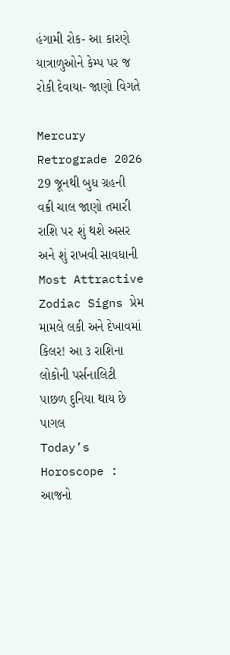હંગામી રોક- આ કારણે યાત્રાળુઓને કેમ્પ પર જ રોકી દેવાયા- જાણો વિગતે

Mercury Retrograde 2026 29 જૂનથી બુધ ગ્રહની વક્રી ચાલ જાણો તમારી રાશિ પર શું થશે અસર અને શું રાખવી સાવધાની
Most Attractive Zodiac Signs પ્રેમ મામલે લકી અને દેખાવમાં કિલર! આ ૩ રાશિના લોકોની પર્સનાલિટી પાછળ દુનિયા થાય છે પાગલ
Today’s Horoscope : આજનો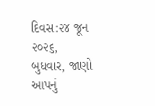દિવસ:૨૪ જૂન ૨૦૨૬, બુધવાર, જાણો આપનું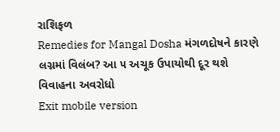રાશિફળ
Remedies for Mangal Dosha મંગળદોષને કારણે લગ્નમાં વિલંબ? આ ૫ અચૂક ઉપાયોથી દૂર થશે વિવાહના અવરોધો
Exit mobile version